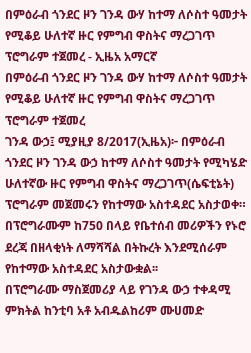በምዕራብ ጎንደር ዞን ገንዳ ውሃ ከተማ ለሶስተ ዓመታት የሚቆይ ሁለተኛ ዙር የምግብ ዋስትና ማረጋገጥ ፕሮግራም ተጀመረ - ኢዜአ አማርኛ
በምዕራብ ጎንደር ዞን ገንዳ ውሃ ከተማ ለሶስተ ዓመታት የሚቆይ ሁለተኛ ዙር የምግብ ዋስትና ማረጋገጥ ፕሮግራም ተጀመረ
ገንዳ ውኃ፤ ሚያዚያ 8/2017(ኢዜአ)፦ በምዕራብ ጎንደር ዞን ገንዳ ውኃ ከተማ ለሶስተ ዓመታት የሚካሄድ ሁለተኛው ዙር የምግብ ዋስትና ማረጋገጥ(ሴፍቲኔት) ፕሮግራም መጀመሩን የከተማው አስተዳደር አስታወቀ።
በፕሮግራሙም ከ750 በላይ የቤተሰብ መሪዎችን የኑሮ ደረጃ በዘላቂነት ለማሻሻል በትኩረት እንደሚሰራም የከተማው አስተዳደር አስታውቋል፡፡
በፕሮግራሙ ማስጀመሪያ ላይ የገንዳ ውኃ ተቀዳሚ ምክትል ከንቲባ አቶ አብዱልከሪም ሙሀመድ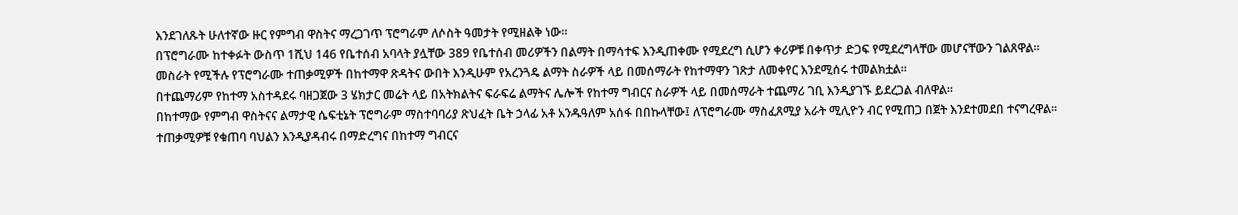እንደገለጹት ሁለተኛው ዙር የምግብ ዋስትና ማረጋገጥ ፕሮግራም ለሶስት ዓመታት የሚዘልቅ ነው፡፡
በፕሮግራሙ ከተቀፉት ውስጥ 1ሺህ 146 የቤተሰብ አባላት ያሏቸው 389 የቤተሰብ መሪዎችን በልማት በማሳተፍ እንዲጠቀሙ የሚደረግ ሲሆን ቀሪዎቹ በቀጥታ ድጋፍ የሚደረግላቸው መሆናቸውን ገልጸዋል።
መስራት የሚችሉ የፕሮግራሙ ተጠቃሚዎች በከተማዋ ጽዳትና ውበት እንዲሁም የአረንጓዴ ልማት ስራዎች ላይ በመሰማራት የከተማዋን ገጽታ ለመቀየር እንደሚሰሩ ተመልክቷል።
በተጨማሪም የከተማ አስተዳደሩ ባዘጋጀው 3 ሄክታር መሬት ላይ በአትክልትና ፍራፍሬ ልማትና ሌሎች የከተማ ግብርና ስራዎች ላይ በመሰማራት ተጨማሪ ገቢ እንዲያገኙ ይደረጋል ብለዋል።
በከተማው የምግብ ዋስትናና ልማታዊ ሴፍቲኔት ፕሮግራም ማስተባባሪያ ጽህፈት ቤት ኃላፊ አቶ አንዱዓለም አሰፋ በበኩላቸው፤ ለፕሮግራሙ ማስፈጸሚያ አራት ሚሊዮን ብር የሚጠጋ በጀት እንደተመደበ ተናግረዋል፡፡
ተጠቃሚዎቹ የቁጠባ ባህልን እንዲያዳብሩ በማድረግና በከተማ ግብርና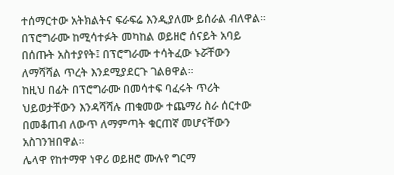ተሰማርተው አትክልትና ፍራፍሬ እንዲያለሙ ይሰራል ብለዋል።
በፕሮግራሙ ከሚሳተፉት መካከል ወይዘሮ ሰናይት አባይ በሰጡት አስተያየት፤ በፕሮግራሙ ተሳትፈው ኑሯቸውን ለማሻሻል ጥረት እንደሚያደርጉ ገልፀዋል።
ከዚህ በፊት በፕሮግራሙ በመሳተፍ ባፈሩት ጥሪት ህይወታቸውን እንዳሻሻሉ ጠቁመው ተጨማሪ ስራ ሰርተው በመቆጠብ ለውጥ ለማምጣት ቁርጠኛ መሆናቸውን አስገንዝበዋል።
ሌላዋ የከተማዋ ነዋሪ ወይዘሮ ሙሉየ ግርማ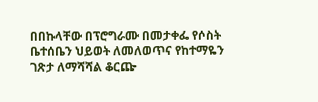በበኩላቸው በፕሮግራሙ በመታቀፌ የሶስት ቤተሰቤን ህይወት ለመለወጥና የከተማዬን ገጽታ ለማሻሻል ቆርጬ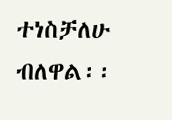ተነስቻለሁ ብለዋል፡፡